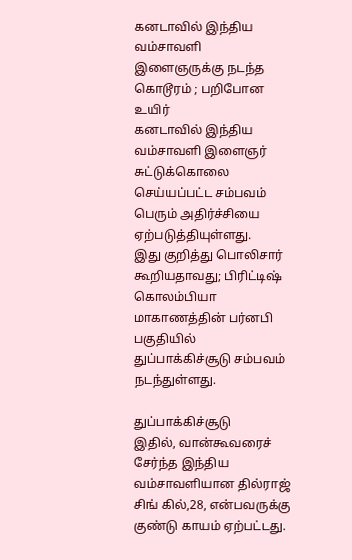கனடாவில் இந்திய வம்சாவளி இளைஞருக்கு நடந்த கொடூரம் ; பறிபோன உயிர்
கனடாவில் இந்திய வம்சாவளி இளைஞர் சுட்டுக்கொலை செய்யப்பட்ட சம்பவம் பெரும் அதிர்ச்சியை ஏற்படுத்தியுள்ளது.
இது குறித்து பொலிசார் கூறியதாவது; பிரிட்டிஷ் கொலம்பியா மாகாணத்தின் பர்னபி பகுதியில் துப்பாக்கிச்சூடு சம்பவம் நடந்துள்ளது.

துப்பாக்கிச்சூடு
இதில், வான்கூவரைச் சேர்ந்த இந்திய வம்சாவளியான தில்ராஜ் சிங் கில்,28, என்பவருக்கு குண்டு காயம் ஏற்பட்டது.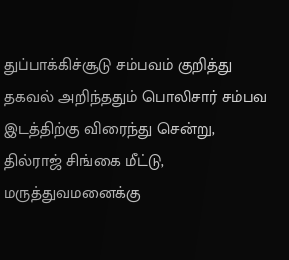துப்பாக்கிச்சூடு சம்பவம் குறித்து தகவல் அறிந்ததும் பொலிசார் சம்பவ இடத்திற்கு விரைந்து சென்று, தில்ராஜ் சிங்கை மீட்டு, மருத்துவமனைக்கு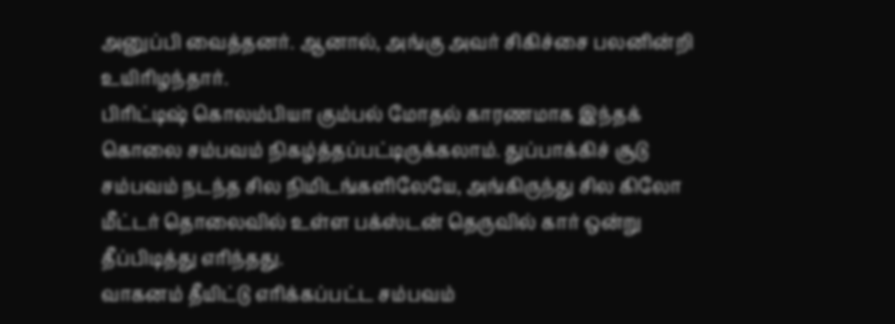அனுப்பி வைத்தனர். ஆனால், அங்கு அவர் சிகிச்சை பலனின்றி உயிரிழந்தார்.
பிரிட்டிஷ் கொலம்பியா கும்பல் மோதல் காரணமாக இந்தக் கொலை சம்பவம் நிகழ்த்தப்பட்டிருக்கலாம். துப்பாக்கிச் சூடு சம்பவம் நடந்த சில நிமிடங்களிலேயே, அங்கிருந்து சில கிலோ மீட்டர் தொலைவில் உள்ள பக்ஸ்டன் தெருவில் கார் ஒன்று தீப்பிடித்து எரிந்தது.
வாகனம் தீயிட்டு எரிக்கப்பட்ட சம்பவம்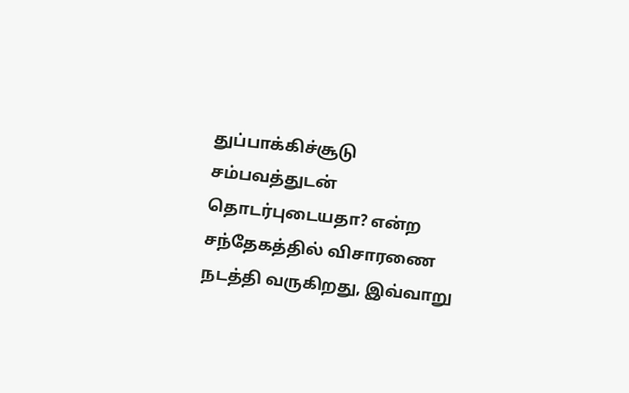துப்பாக்கிச்சூடு சம்பவத்துடன் தொடர்புடையதா? என்ற சந்தேகத்தில் விசாரணை நடத்தி வருகிறது, இவ்வாறு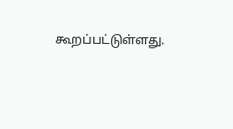கூறப்பட்டுள்ளது.